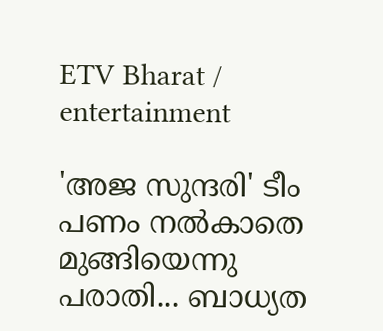ETV Bharat / entertainment

'അജ സുന്ദരി' ടീം പണം നൽകാതെ മുങ്ങിയെന്നു പരാതി... ബാധ്യത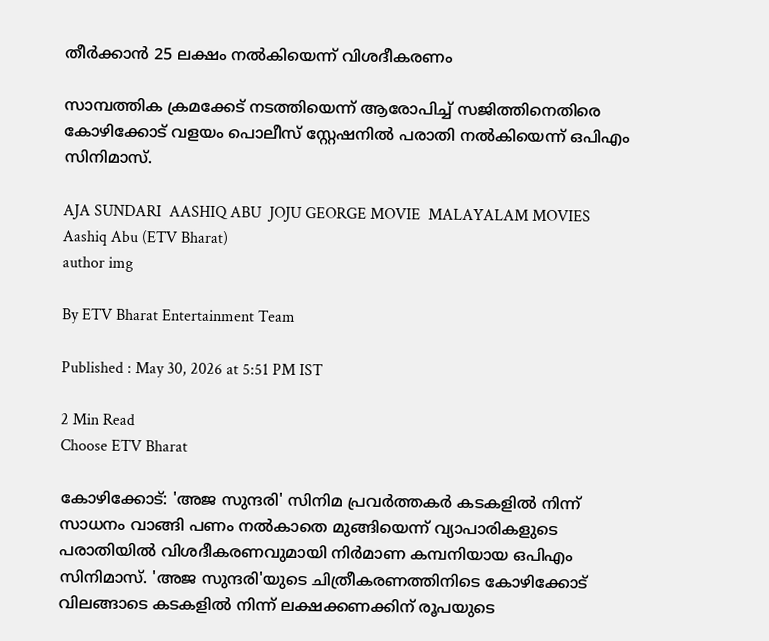തീർക്കാൻ 25 ലക്ഷം നൽകിയെന്ന് വിശദീകരണം

സാമ്പത്തിക ക്രമക്കേട് നടത്തിയെന്ന് ആരോപിച്ച് സജിത്തിനെതിരെ കോഴിക്കോട് വളയം പൊലീസ് സ്റ്റേഷനിൽ പരാതി നൽകിയെന്ന് ഒപിഎം സിനിമാസ്.

AJA SUNDARI  AASHIQ ABU  JOJU GEORGE MOVIE  MALAYALAM MOVIES
Aashiq Abu (ETV Bharat)
author img

By ETV Bharat Entertainment Team

Published : May 30, 2026 at 5:51 PM IST

2 Min Read
Choose ETV Bharat

കോഴിക്കോട്: 'അജ സുന്ദരി' സിനിമ പ്രവര്‍ത്തകര്‍ കടകളിൽ നിന്ന് സാധനം വാങ്ങി പണം നൽകാതെ മുങ്ങിയെന്ന് വ്യാപാരികളുടെ പരാതിയില്‍ വിശദീകരണവുമായി നിർമാണ കമ്പനിയായ ഒപിഎം സിനിമാസ്. 'അജ സുന്ദരി'യുടെ ചിത്രീകരണത്തിനിടെ കോഴിക്കോട് വിലങ്ങാടെ കടകളിൽ നിന്ന് ലക്ഷക്കണക്കിന് രൂപയുടെ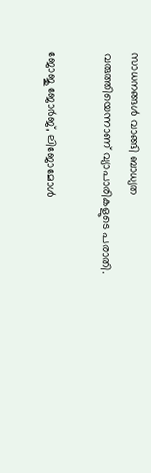സാധനങ്ങൾ വാങ്ങി ബാധ്യത വരുത്തിയെന്നാണ് വ്യാപാരികളുടെ പരാതി.

ജോജു ജോർജ്, ലിജോമോൾ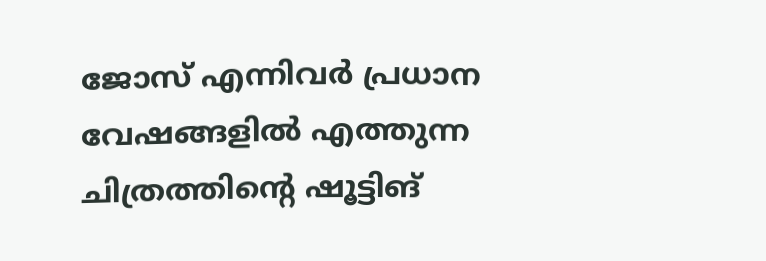ജോസ് എന്നിവർ പ്രധാന വേഷങ്ങളിൽ എത്തുന്ന ചിത്രത്തിന്റെ ഷൂട്ടിങ്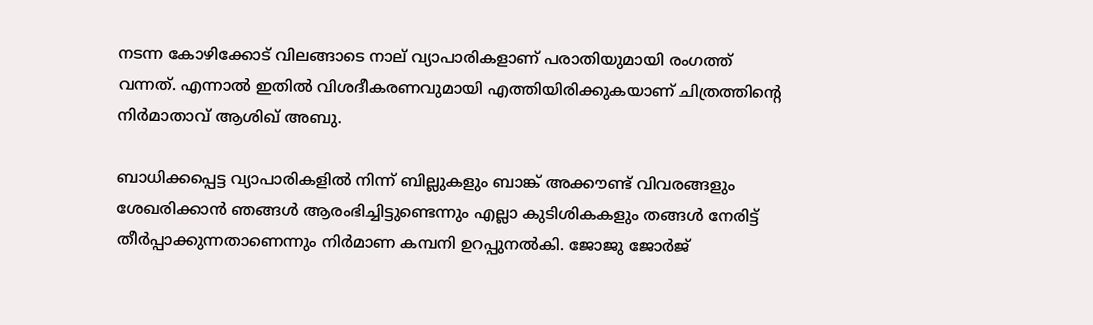നടന്ന കോഴിക്കോട് വിലങ്ങാടെ നാല് വ്യാപാരികളാണ് പരാതിയുമായി രംഗത്ത് വന്നത്. എന്നാല്‍ ഇതില്‍ വിശദീകരണവുമായി എത്തിയിരിക്കുകയാണ് ചിത്രത്തിന്‍റെ നിര്‍മാതാവ് ആശിഖ് അബു.

ബാധിക്കപ്പെട്ട വ്യാപാരികളിൽ നിന്ന് ബില്ലുകളും ബാങ്ക് അക്കൗണ്ട് വിവരങ്ങളും ശേഖരിക്കാൻ ഞങ്ങൾ ആരംഭിച്ചിട്ടുണ്ടെന്നും എല്ലാ കുടിശികകളും തങ്ങൾ നേരിട്ട് തീർപ്പാക്കുന്നതാണെന്നും നിർമാണ കമ്പനി ഉറപ്പുനൽകി. ജോജു ജോർജ്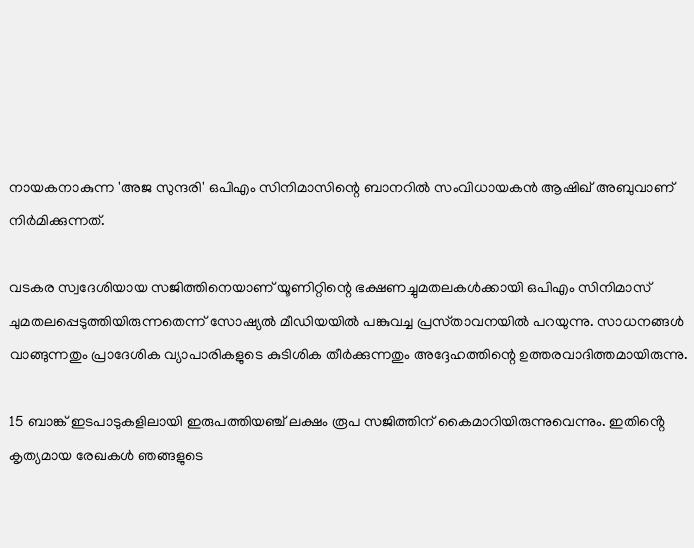നായകനാകുന്ന 'അജ സുന്ദരി' ഒപിഎം സിനിമാസിന്റെ ബാനറിൽ സംവിധായകൻ ആഷിഖ് അബുവാണ് നിർമിക്കുന്നത്.

വടകര സ്വദേശിയായ സജിത്തിനെയാണ് യൂണിറ്റിന്റെ ഭക്ഷണച്ചുമതലകൾക്കായി ഒപിഎം സിനിമാസ് ചുമതലപ്പെടുത്തിയിരുന്നതെന്ന് സോഷ്യല്‍ മീഡിയയില്‍ പങ്കുവച്ച പ്രസ്‌താവനയില്‍ പറയുന്നു. സാധനങ്ങൾ വാങ്ങുന്നതും പ്രാദേശിക വ്യാപാരികളുടെ കുടിശിക തീർക്കുന്നതും അദ്ദേഹത്തിന്റെ ഉത്തരവാദിത്തമായിരുന്നു.

15 ബാങ്ക് ഇടപാടുകളിലായി ഇരുപത്തിയഞ്ച് ലക്ഷം രൂപ സജിത്തിന് കൈമാറിയിരുന്നുവെന്നും. ഇതിൻ്റെ കൃത്യമായ രേഖകൾ ഞങ്ങളുടെ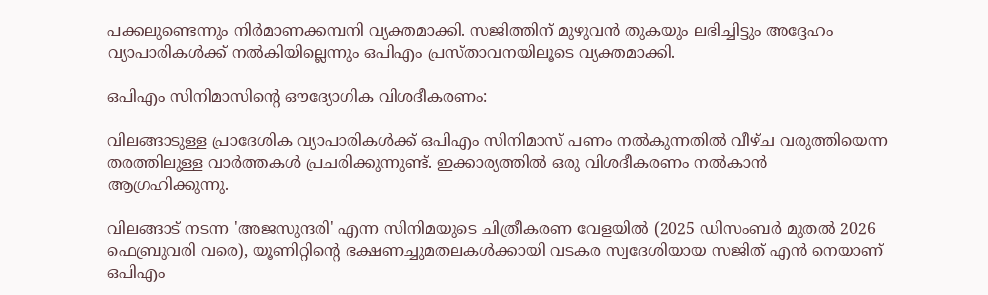പക്കലുണ്ടെന്നും നിര്‍മാണക്കമ്പനി വ്യക്തമാക്കി. സജിത്തിന് മുഴുവൻ തുകയും ലഭിച്ചിട്ടും അദ്ദേഹം വ്യാപാരികൾക്ക് നൽകിയില്ലെന്നും ഒപിഎം പ്രസ്താവനയിലൂടെ വ്യക്തമാക്കി.

ഒപിഎം സിനിമാസിന്റെ ഔദ്യോഗിക വിശദീകരണം:

വിലങ്ങാടുള്ള പ്രാദേശിക വ്യാപാരികൾക്ക് ഒപിഎം സിനിമാസ് പണം നൽകുന്നതിൽ വീഴ്‌ച വരുത്തിയെന്ന തരത്തിലുള്ള വാർത്തകൾ പ്രചരിക്കുന്നുണ്ട്. ഇക്കാര്യത്തിൽ ഒരു വിശദീകരണം നൽകാൻ ആഗ്രഹിക്കുന്നു.

വിലങ്ങാട് നടന്ന 'അജസുന്ദരി' എന്ന സിനിമയുടെ ചിത്രീകരണ വേളയിൽ (2025 ഡിസംബർ മുതൽ 2026 ഫെബ്രുവരി വരെ), യൂണിറ്റിന്റെ ഭക്ഷണച്ചുമതലകൾക്കായി വടകര സ്വദേശിയായ സജിത് എൻ നെയാണ് ഒപിഎം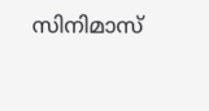സിനിമാസ്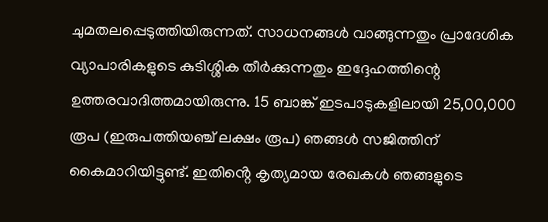ചുമതലപ്പെടുത്തിയിരുന്നത്. സാധനങ്ങൾ വാങ്ങുന്നതും പ്രാദേശിക വ്യാപാരികളുടെ കുടിശ്ശിക തീർക്കുന്നതും ഇദ്ദേഹത്തിന്റെ ഉത്തരവാദിത്തമായിരുന്നു. 15 ബാങ്ക് ഇടപാടുകളിലായി 25,00,000 രൂപ (ഇരുപത്തിയഞ്ച് ലക്ഷം രൂപ) ഞങ്ങൾ സജിത്തിന് കൈമാറിയിട്ടുണ്ട്. ഇതിൻ്റെ കൃത്യമായ രേഖകൾ ഞങ്ങളുടെ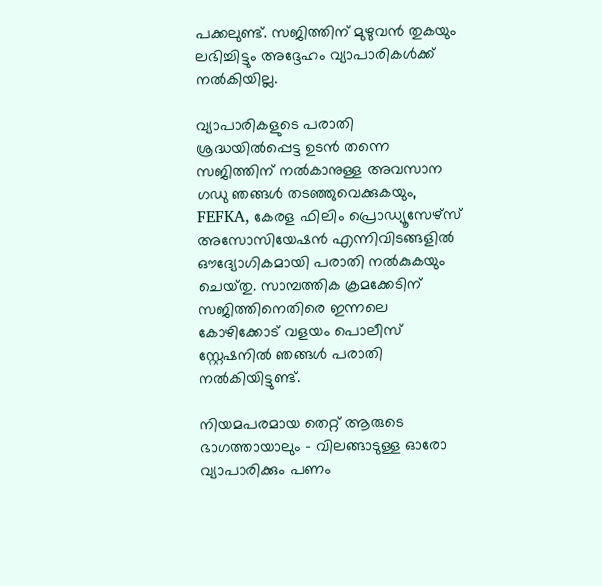പക്കലുണ്ട്. സജിത്തിന് മുഴുവൻ തുകയും ലഭിച്ചിട്ടും അദ്ദേഹം വ്യാപാരികൾക്ക് നൽകിയില്ല.

വ്യാപാരികളുടെ പരാതി ശ്രദ്ധയിൽപ്പെട്ട ഉടൻ തന്നെ സജിത്തിന് നൽകാനുള്ള അവസാന ഗഡു ഞങ്ങൾ തടഞ്ഞുവെക്കുകയും, FEFKA, കേരള ഫിലിം പ്രൊഡ്യൂസേഴ്‌സ് അസോസിയേഷൻ എന്നിവിടങ്ങളിൽ ഔദ്യോഗികമായി പരാതി നൽകുകയും ചെയ്‌തു. സാമ്പത്തിക ക്രമക്കേടിന് സജിത്തിനെതിരെ ഇന്നലെ കോഴിക്കോട് വളയം പൊലീസ് സ്റ്റേഷനിൽ ഞങ്ങൾ പരാതി നൽകിയിട്ടുണ്ട്.

നിയമപരമായ തെറ്റ് ആരുടെ ഭാഗത്തായാലും - വിലങ്ങാടുള്ള ഓരോ വ്യാപാരിക്കും പണം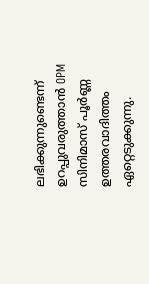ലഭിക്കുന്നുണ്ടെന്ന് ഉറപ്പുവരുത്താൻ OPM സിനിമാസ് പൂർണ്ണ ഉത്തരവാദിത്തം ഏറ്റെടുക്കുന്നു.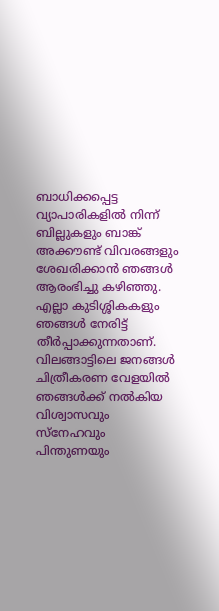ബാധിക്കപ്പെട്ട വ്യാപാരികളിൽ നിന്ന് ബില്ലുകളും ബാങ്ക് അക്കൗണ്ട് വിവരങ്ങളും ശേഖരിക്കാൻ ഞങ്ങൾ ആരംഭിച്ചു കഴിഞ്ഞു. എല്ലാ കുടിശ്ശികകളും ഞങ്ങൾ നേരിട്ട് തീർപ്പാക്കുന്നതാണ്. വിലങ്ങാട്ടിലെ ജനങ്ങൾ ചിത്രീകരണ വേളയിൽ ഞങ്ങൾക്ക് നൽകിയ വിശ്വാസവും സ്നേഹവും പിന്തുണയും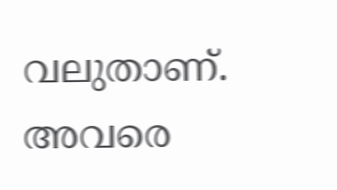വലുതാണ്. അവരെ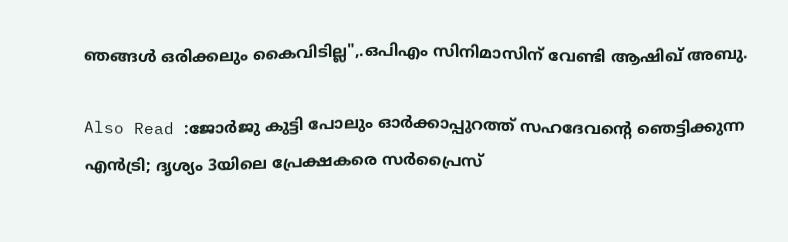ഞങ്ങൾ ഒരിക്കലും കൈവിടില്ല",.ഒപിഎം സിനിമാസിന് വേണ്ടി ആഷിഖ് അബു.

Also Read :ജോര്‍ജു കുട്ടി പോലും ഓര്‍ക്കാപ്പുറത്ത് സഹദേവന്‍റെ ഞെട്ടിക്കുന്ന എന്‍ട്രി; ദൃശ്യം 3യിലെ പ്രേക്ഷകരെ സര്‍പ്രൈസ്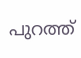പുറത്ത്